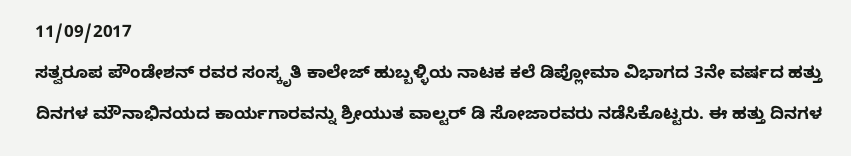11/09/2017
ಸತ್ವರೂಪ ಪೌಂಡೇಶನ್ ರವರ ಸಂಸ್ಕೃತಿ ಕಾಲೇಜ್ ಹುಬ್ಬಳ್ಳಿಯ ನಾಟಕ ಕಲೆ ಡಿಪ್ಲೋಮಾ ವಿಭಾಗದ 3ನೇ ವರ್ಷದ ಹತ್ತು ದಿನಗಳ ಮೌನಾಭಿನಯದ ಕಾರ್ಯಗಾರವನ್ನು ಶ್ರೀಯುತ ವಾಲ್ಟರ್ ಡಿ ಸೋಜಾರವರು ನಡೆಸಿಕೊಟ್ಟರು. ಈ ಹತ್ತು ದಿನಗಳ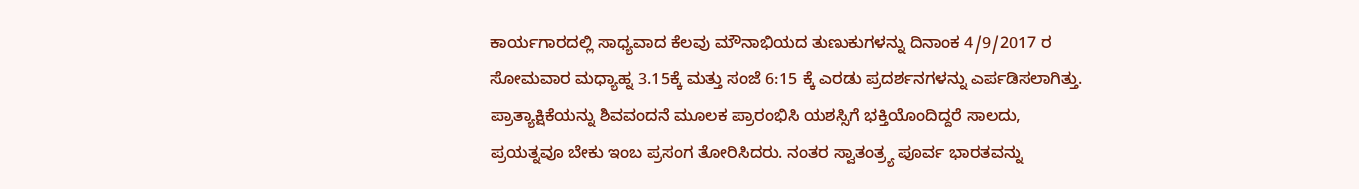ಕಾರ್ಯಗಾರದಲ್ಲಿ ಸಾಧ್ಯವಾದ ಕೆಲವು ಮೌನಾಭಿಯದ ತುಣುಕುಗಳನ್ನು ದಿನಾಂಕ 4/9/2017 ರ ಸೋಮವಾರ ಮಧ್ಯಾಹ್ನ 3.15ಕ್ಕೆ ಮತ್ತು ಸಂಜೆ 6:15 ಕ್ಕೆ ಎರಡು ಪ್ರದರ್ಶನಗಳನ್ನು ಎರ್ಪಡಿಸಲಾಗಿತ್ತು. ಪ್ರಾತ್ಯಾಕ್ಷಿಕೆಯನ್ನು ಶಿವವಂದನೆ ಮೂಲಕ ಪ್ರಾರಂಭಿಸಿ ಯಶಸ್ಸಿಗೆ ಭಕ್ತಿಯೊಂದಿದ್ದರೆ ಸಾಲದು, ಪ್ರಯತ್ನವೂ ಬೇಕು ಇಂಬ ಪ್ರಸಂಗ ತೋರಿಸಿದರು. ನಂತರ ಸ್ವಾತಂತ್ರ್ಯ ಪೂರ್ವ ಭಾರತವನ್ನು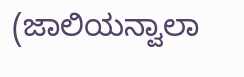(ಜಾಲಿಯನ್ವಾಲಾ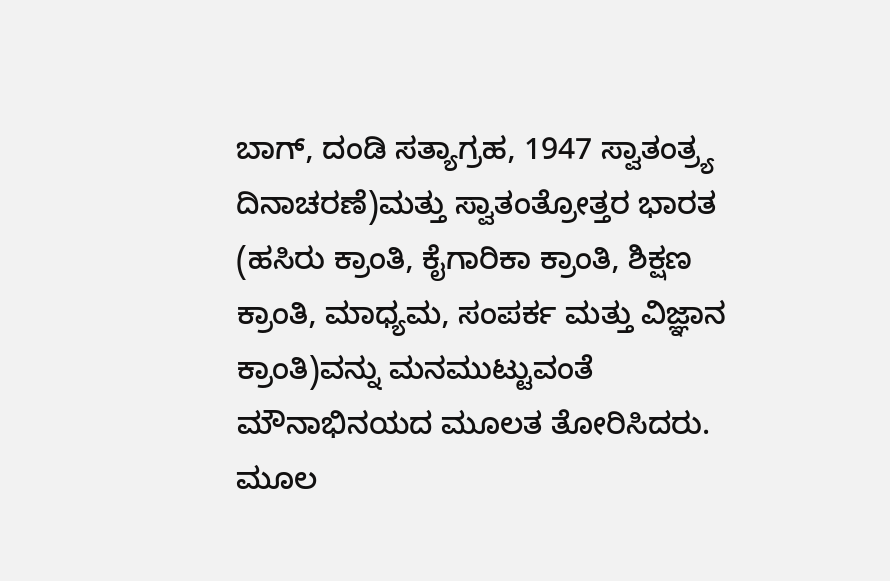ಬಾಗ್, ದಂಡಿ ಸತ್ಯಾಗ್ರಹ, 1947 ಸ್ವಾತಂತ್ರ್ಯ ದಿನಾಚರಣೆ)ಮತ್ತು ಸ್ವಾತಂತ್ರೋತ್ತರ ಭಾರತ (ಹಸಿರು ಕ್ರಾಂತಿ, ಕೈಗಾರಿಕಾ ಕ್ರಾಂತಿ, ಶಿಕ್ಷಣ ಕ್ರಾಂತಿ, ಮಾಧ್ಯಮ, ಸಂಪರ್ಕ ಮತ್ತು ವಿಜ್ಞಾನ ಕ್ರಾಂತಿ)ವನ್ನು ಮನಮುಟ್ಟುವಂತೆ ಮೌನಾಭಿನಯದ ಮೂಲತ ತೋರಿಸಿದರು. ಮೂಲ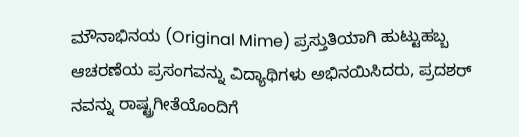ಮೌನಾಭಿನಯ (Original Mime) ಪ್ರಸ್ತುತಿಯಾಗಿ ಹುಟ್ಟುಹಬ್ಬ ಆಚರಣೆಯ ಪ್ರಸಂಗವನ್ನು ವಿದ್ಯಾಥಿಗಳು ಅಭಿನಯಿಸಿದರು, ಪ್ರದಶರ್ ನವನ್ನು ರಾಷ್ಟ್ರಗೀತೆಯೊಂದಿಗೆ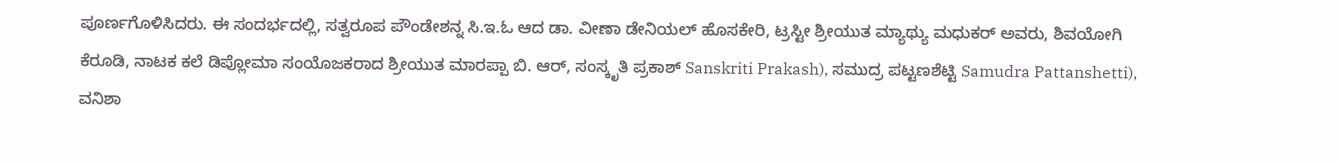ಪೂರ್ಣಗೊಳಿಸಿದರು. ಈ ಸಂದರ್ಭದಲ್ಲಿ, ಸತ್ವರೂಪ ಪೌಂಡೇಶನ್ನ ಸಿ.ಇ.ಓ ಆದ ಡಾ. ವೀಣಾ ಡೇನಿಯಲ್ ಹೊಸಕೇರಿ, ಟ್ರಸ್ಟೀ ಶ್ರೀಯುತ ಮ್ಯಾಥ್ಯು ಮಧುಕರ್ ಅವರು, ಶಿವಯೋಗಿ ಕೆರೂಡಿ, ನಾಟಕ ಕಲೆ ಡಿಪ್ಲೋಮಾ ಸಂಯೊಜಕರಾದ ಶ್ರೀಯುತ ಮಾರಪ್ಪಾ ಬಿ. ಆರ್, ಸಂಸ್ಕೃತಿ ಪ್ರಕಾಶ್ Sanskriti Prakash), ಸಮುದ್ರ ಪಟ್ಟಣಶೆಟ್ಟಿ Samudra Pattanshetti), ವನಿಶಾ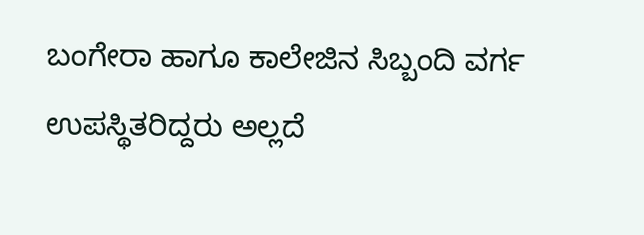ಬಂಗೇರಾ ಹಾಗೂ ಕಾಲೇಜಿನ ಸಿಬ್ಬಂದಿ ವರ್ಗ ಉಪಸ್ಥಿತರಿದ್ದರು ಅಲ್ಲದೆ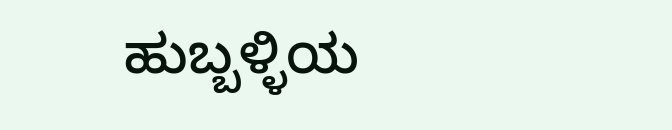ಹುಬ್ಬಳ್ಳಿಯ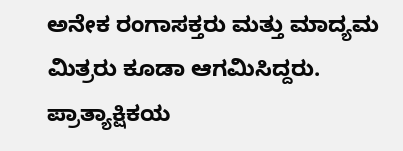ಅನೇಕ ರಂಗಾಸಕ್ತರು ಮತ್ತು ಮಾದ್ಯಮ ಮಿತ್ರರು ಕೂಡಾ ಆಗಮಿಸಿದ್ದರು. ಪ್ರಾತ್ಯಾಕ್ಷಿಕಯ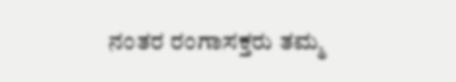ನಂತರ ರಂಗಾಸಕ್ತರು ತಮ್ಮ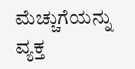ಮೆಚ್ಚುಗೆಯನ್ನು ವ್ಯಕ್ತ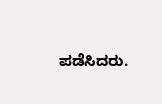ಪಡೆಸಿದರು.